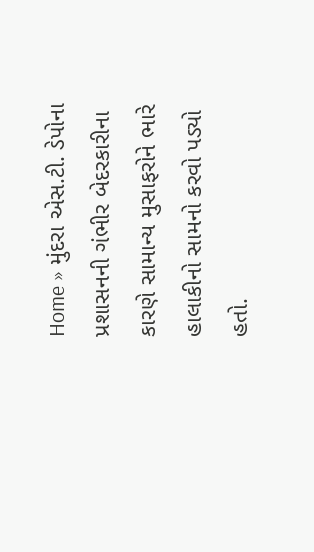Home » મુંદરા એસ.ટી. ડેપોના પ્રશાસનની ગંભીર બેદરકારીના કારણે સામાન્ય મુસાફરોને ભારે હાલાકીનો સામનો કરવો પડ્યો હતો.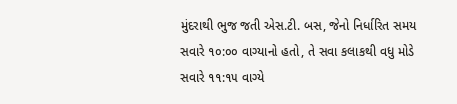મુંદરાથી ભુજ જતી એસ.ટી. બસ, જેનો નિર્ધારિત સમય સવારે ૧૦:૦૦ વાગ્યાનો હતો, તે સવા કલાકથી વધુ મોડે સવારે ૧૧:૧૫ વાગ્યે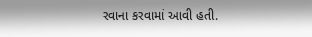રવાના કરવામાં આવી હતી.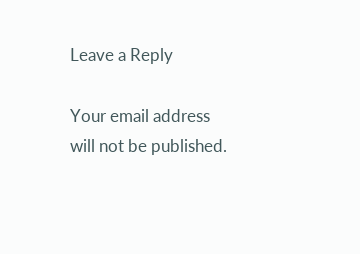Leave a Reply

Your email address will not be published.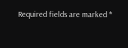Required fields are marked *